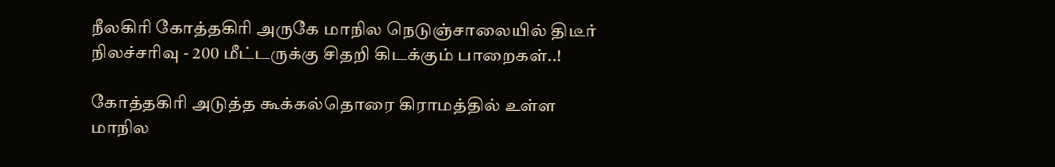நீலகிரி கோத்தகிரி அருகே மாநில நெடுஞ்சாலையில் திடீர் நிலச்சரிவு - 200 மீட்டருக்கு சிதறி கிடக்கும் பாறைகள்..!

கோத்தகிரி அடுத்த கூக்கல்தொரை கிராமத்தில் உள்ள மாநில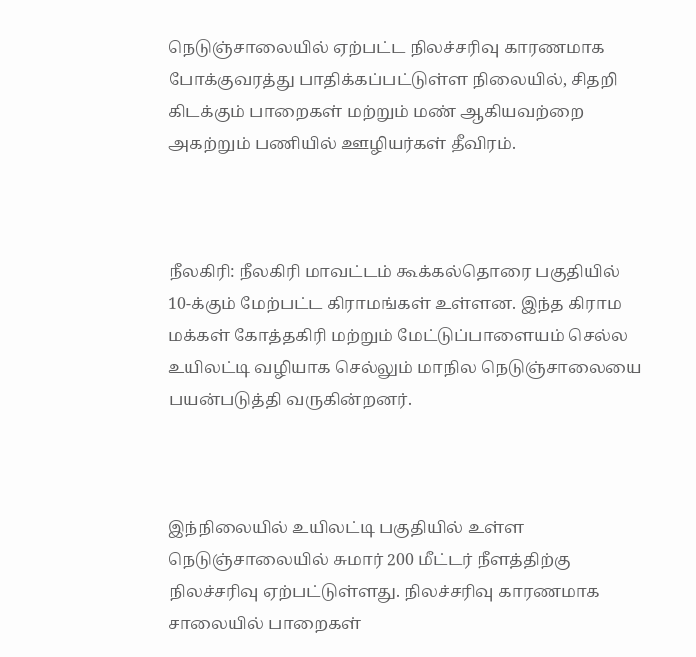நெடுஞ்சாலையில் ஏற்பட்ட நிலச்சரிவு காரணமாக போக்குவரத்து பாதிக்கப்பட்டுள்ள நிலையில், சிதறி கிடக்கும் பாறைகள் மற்றும் மண் ஆகியவற்றை அகற்றும் பணியில் ஊழியர்கள் தீவிரம்.



நீலகிரி: நீலகிரி மாவட்டம் கூக்கல்தொரை பகுதியில் 10-க்கும் மேற்பட்ட கிராமங்கள் உள்ளன. இந்த கிராம மக்கள் கோத்தகிரி மற்றும் மேட்டுப்பாளையம் செல்ல உயிலட்டி வழியாக செல்லும் மாநில நெடுஞ்சாலையை பயன்படுத்தி வருகின்றனர்.



இந்நிலையில் உயிலட்டி பகுதியில் உள்ள நெடுஞ்சாலையில் சுமார் 200 மீட்டர் நீளத்திற்கு நிலச்சரிவு ஏற்பட்டுள்ளது. நிலச்சரிவு காரணமாக சாலையில் பாறைகள்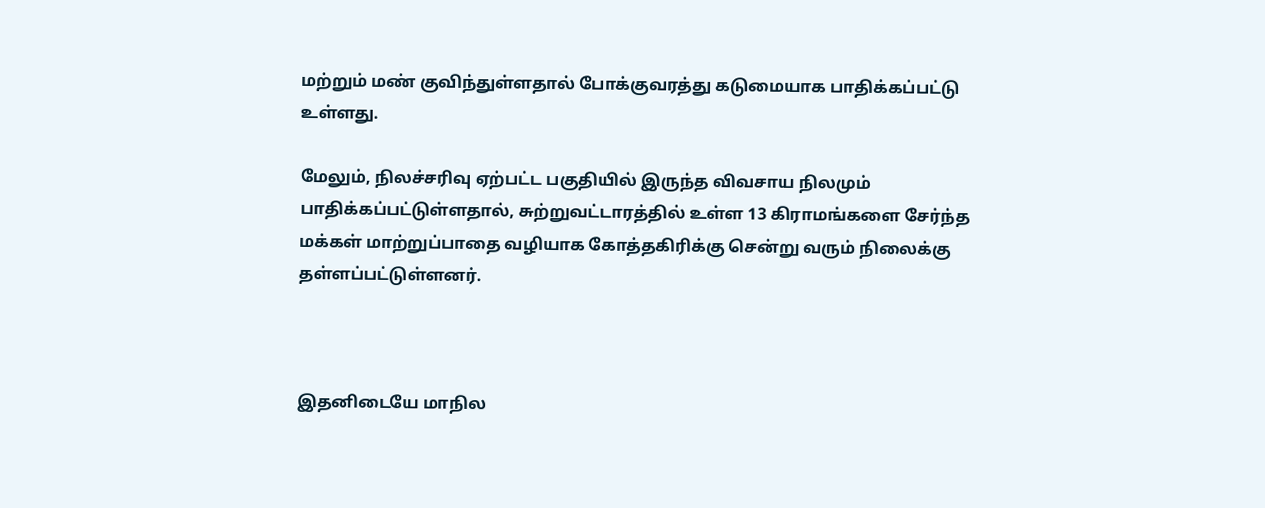மற்றும் மண் குவிந்துள்ளதால் போக்குவரத்து கடுமையாக பாதிக்கப்பட்டு உள்ளது.

மேலும், நிலச்சரிவு ஏற்பட்ட பகுதியில் இருந்த விவசாய நிலமும் பாதிக்கப்பட்டுள்ளதால், சுற்றுவட்டாரத்தில் உள்ள 13 கிராமங்களை சேர்ந்த மக்கள் மாற்றுப்பாதை வழியாக கோத்தகிரிக்கு சென்று வரும் நிலைக்கு தள்ளப்பட்டுள்ளனர்.



இதனிடையே மாநில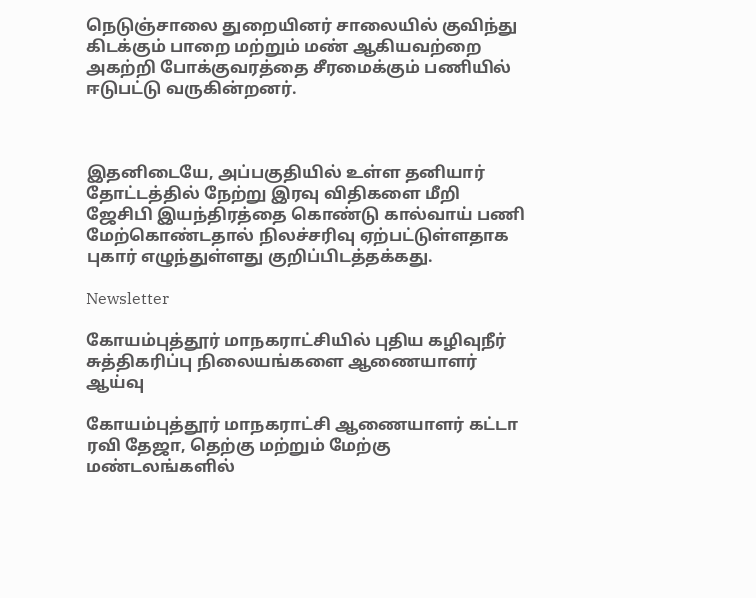நெடுஞ்சாலை துறையினர் சாலையில் குவிந்து கிடக்கும் பாறை மற்றும் மண் ஆகியவற்றை அகற்றி போக்குவரத்தை சீரமைக்கும் பணியில் ஈடுபட்டு வருகின்றனர்.



இதனிடையே, அப்பகுதியில் உள்ள தனியார் தோட்டத்தில் நேற்று இரவு விதிகளை மீறி ஜேசிபி இயந்திரத்தை கொண்டு கால்வாய் பணி மேற்கொண்டதால் நிலச்சரிவு ஏற்பட்டுள்ளதாக புகார் எழுந்துள்ளது குறிப்பிடத்தக்கது.

Newsletter

கோயம்புத்தூர் மாநகராட்சியில் புதிய கழிவுநீர் சுத்திகரிப்பு நிலையங்களை ஆணையாளர் ஆய்வு

கோயம்புத்தூர் மாநகராட்சி ஆணையாளர் கட்டா ரவி தேஜா, தெற்கு மற்றும் மேற்கு மண்டலங்களில்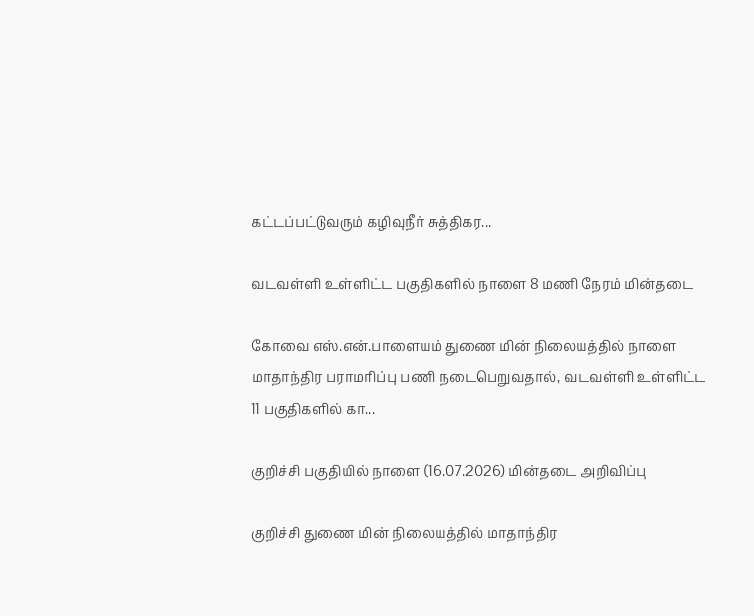கட்டப்பட்டுவரும் கழிவுநீர் சுத்திகர...

வடவள்ளி உள்ளிட்ட பகுதிகளில் நாளை 8 மணி நேரம் மின்தடை

கோவை எஸ்.என்.பாளையம் துணை மின் நிலையத்தில் நாளை மாதாந்திர பராமரிப்பு பணி நடைபெறுவதால், வடவள்ளி உள்ளிட்ட 11 பகுதிகளில் கா...

குறிச்சி பகுதியில் நாளை (16.07.2026) மின்தடை அறிவிப்பு

குறிச்சி துணை மின் நிலையத்தில் மாதாந்திர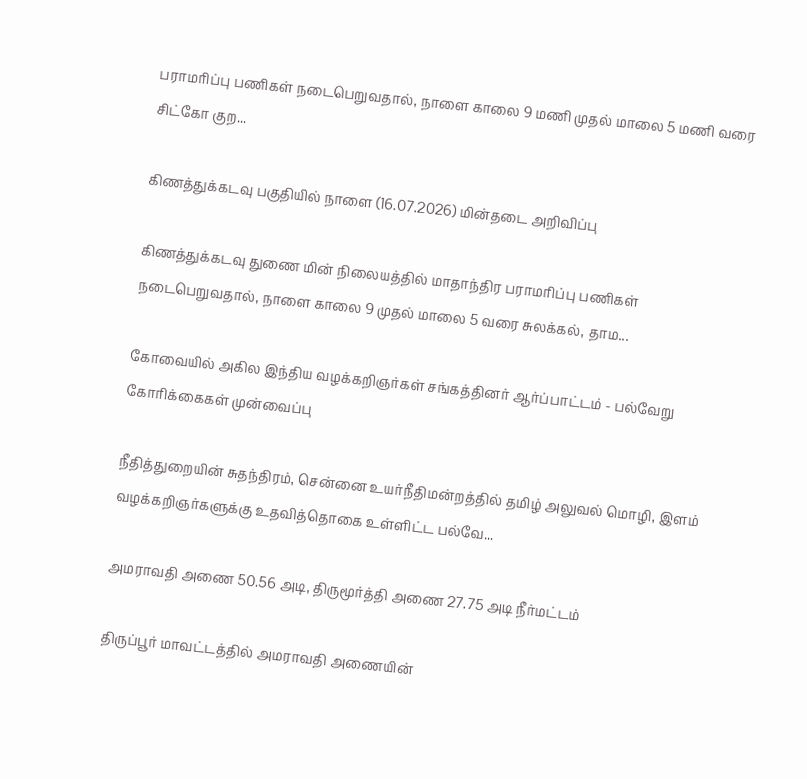பராமரிப்பு பணிகள் நடைபெறுவதால், நாளை காலை 9 மணி முதல் மாலை 5 மணி வரை சிட்கோ குற...

கிணத்துக்கடவு பகுதியில் நாளை (16.07.2026) மின்தடை அறிவிப்பு

கிணத்துக்கடவு துணை மின் நிலையத்தில் மாதாந்திர பராமரிப்பு பணிகள் நடைபெறுவதால், நாளை காலை 9 முதல் மாலை 5 வரை சுலக்கல், தாம...

கோவையில் அகில இந்திய வழக்கறிஞர்கள் சங்கத்தினர் ஆர்ப்பாட்டம் - பல்வேறு கோரிக்கைகள் முன்வைப்பு

நீதித்துறையின் சுதந்திரம், சென்னை உயர்நீதிமன்றத்தில் தமிழ் அலுவல் மொழி, இளம் வழக்கறிஞர்களுக்கு உதவித்தொகை உள்ளிட்ட பல்வே...

அமராவதி அணை 50.56 அடி, திருமூர்த்தி அணை 27.75 அடி நீர்மட்டம்

திருப்பூர் மாவட்டத்தில் அமராவதி அணையின்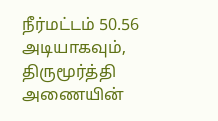நீர்மட்டம் 50.56 அடியாகவும், திருமூர்த்தி அணையின்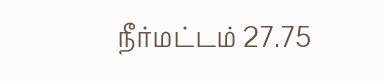நீர்மட்டம் 27.75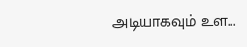அடியாகவும் உள...